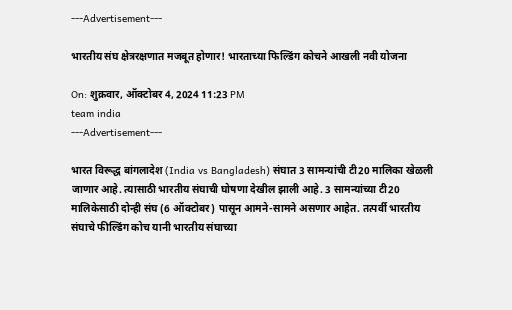---Advertisement---

भारतीय संघ क्षेत्ररक्षणात मजबूत होणार! भारताच्या फिल्डिंग कोचने आखली नवी योजना

On: शुक्रवार, ऑक्टोबर 4, 2024 11:23 PM
team india
---Advertisement---

भारत विरूद्ध बांगलादेश (India vs Bangladesh) संघात 3 सामन्यांची टी20 मालिका खेळली जाणार आहे. त्यासाठी भारतीय संघाची घोषणा देखील झाली आहे. 3 सामन्यांच्या टी20 मालिकेसाठी दोन्ही संघ (6 ऑक्टोबर) पासून आमने-सामने असणार आहेत. तत्पर्वी भारतीय संघाचे फील्डिंग कोच यानी भारतीय संघाच्या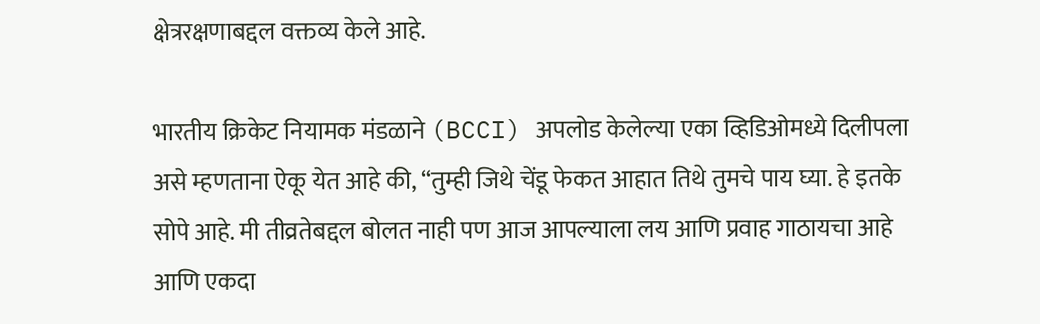क्षेत्ररक्षणाबद्दल वक्तव्य केले आहे.

भारतीय क्रिकेट नियामक मंडळाने (BCCI) अपलोड केलेल्या एका व्हिडिओमध्ये दिलीपला असे म्हणताना ऐकू येत आहे की, “तुम्ही जिथे चेंडू फेकत आहात तिथे तुमचे पाय घ्या. हे इतके सोपे आहे. मी तीव्रतेबद्दल बोलत नाही पण आज आपल्याला लय आणि प्रवाह गाठायचा आहे आणि एकदा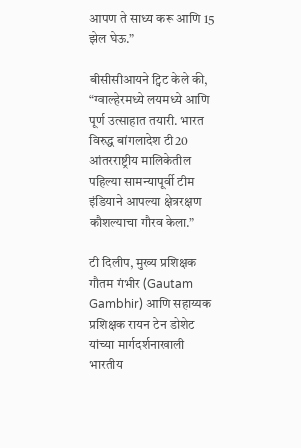आपण ते साध्य करू आणि 15 झेल घेऊ.”

बीसीसीआयने ट्विट केले की, “ग्वाल्हेरमध्ये लयमध्ये आणि पूर्ण उत्साहात तयारी. भारत विरुद्ध बांगलादेश टी20 आंतरराष्ट्रीय मालिकेतील पहिल्या सामन्यापूर्वी टीम इंडियाने आपल्या क्षेत्ररक्षण कौशल्याचा गौरव केला.”

टी दिलीप, मुख्य प्रशिक्षक गौतम गंभीर (Gautam Gambhir) आणि सहाय्यक प्रशिक्षक रायन टेन डोशेट यांच्या मार्गदर्शनाखाली भारतीय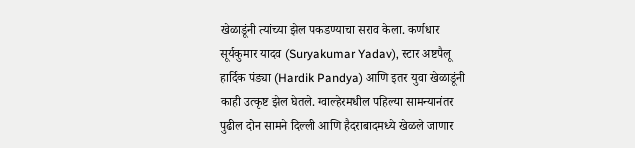खेळाडूंनी त्यांच्या झेल पकडण्याचा सराव केला. कर्णधार सूर्यकुमार यादव (Suryakumar Yadav), स्टार अष्टपैलू हार्दिक पंड्या (Hardik Pandya) आणि इतर युवा खेळाडूंनी काही उत्कृष्ट झेल घेतले. ग्वाल्हेरमधील पहिल्या सामन्यानंतर पुढील दोन सामने दिल्ली आणि हैदराबादमध्ये खेळले जाणार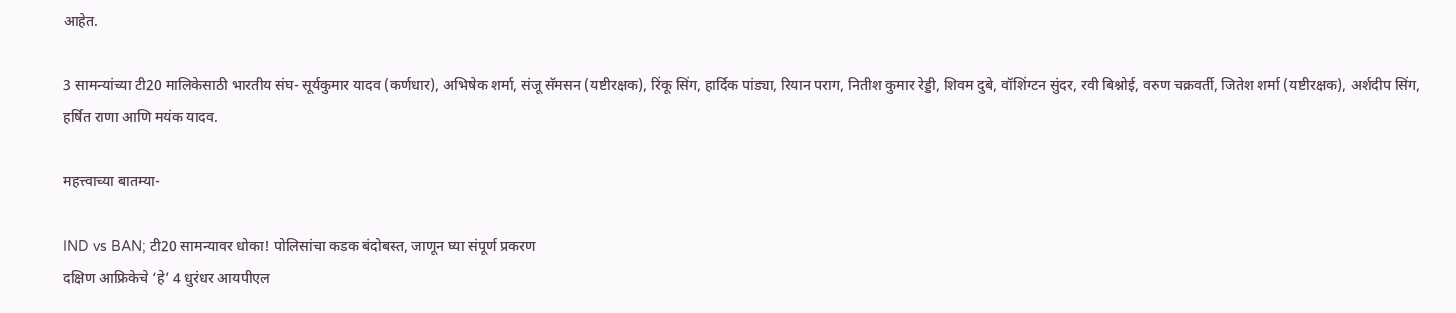आहेत.

3 सामन्यांच्या टी20 मालिकेसाठी भारतीय संघ- सूर्यकुमार यादव (कर्णधार), अभिषेक शर्मा, संजू सॅमसन (यष्टीरक्षक), रिंकू सिंग, हार्दिक पांड्या, रियान पराग, नितीश कुमार रेड्डी, शिवम दुबे, वॉशिंग्टन सुंदर, रवी बिश्नोई, वरुण चक्रवर्ती, जितेश शर्मा (यष्टीरक्षक), अर्शदीप सिंग, हर्षित राणा आणि मयंक यादव.

महत्त्वाच्या बातम्या-

IND vs BAN; टी20 सामन्यावर धोका! पोलिसांचा कडक बंदोबस्त, जाणून घ्या संपूर्ण प्रकरण
दक्षिण आफ्रिकेचे ‘हे’ 4 धुरंधर आयपीएल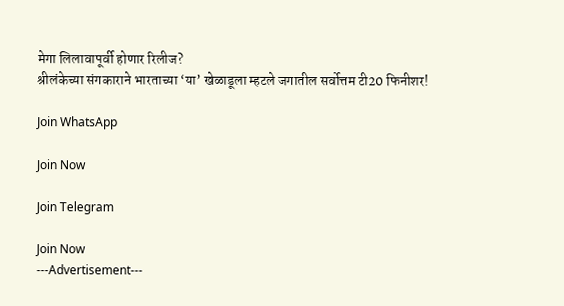मेगा लिलावापूर्वी होणार रिलीज?
श्रीलंकेच्या संगकाराने भारताच्या ‘या’ खेळाडूला म्हटले जगातील सर्वोत्तम टी20 फिनीशर!

Join WhatsApp

Join Now

Join Telegram

Join Now
---Advertisement---